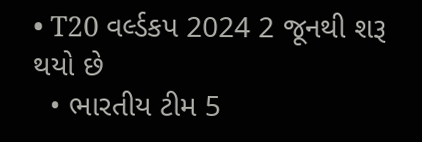• T20 વર્લ્ડકપ 2024 2 જૂનથી શરૂ થયો છે
  • ભારતીય ટીમ 5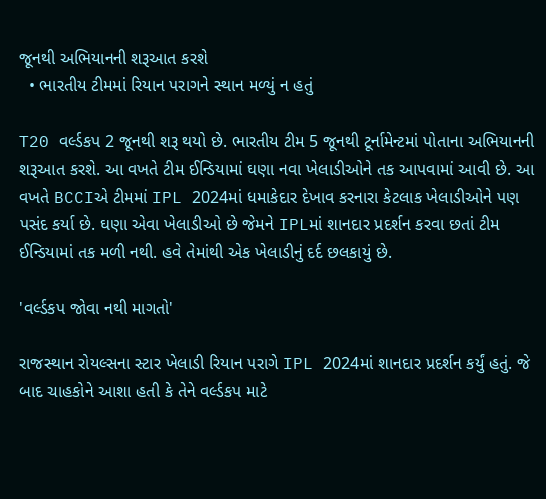જૂનથી અભિયાનની શરૂઆત કરશે
  • ભારતીય ટીમમાં રિયાન પરાગને સ્થાન મળ્યું ન હતું

T20 વર્લ્ડકપ 2 જૂનથી શરૂ થયો છે. ભારતીય ટીમ 5 જૂનથી ટૂર્નામેન્ટમાં પોતાના અભિયાનની શરૂઆત કરશે. આ વખતે ટીમ ઈન્ડિયામાં ઘણા નવા ખેલાડીઓને તક આપવામાં આવી છે. આ વખતે BCCIએ ટીમમાં IPL 2024માં ધમાકેદાર દેખાવ કરનારા કેટલાક ખેલાડીઓને પણ પસંદ કર્યા છે. ઘણા એવા ખેલાડીઓ છે જેમને IPLમાં શાનદાર પ્રદર્શન કરવા છતાં ટીમ ઈન્ડિયામાં તક મળી નથી. હવે તેમાંથી એક ખેલાડીનું દર્દ છલકાયું છે.

'વર્લ્ડકપ જોવા નથી માગતો'

રાજસ્થાન રોયલ્સના સ્ટાર ખેલાડી રિયાન પરાગે IPL 2024માં શાનદાર પ્રદર્શન કર્યું હતું. જે બાદ ચાહકોને આશા હતી કે તેને વર્લ્ડકપ માટે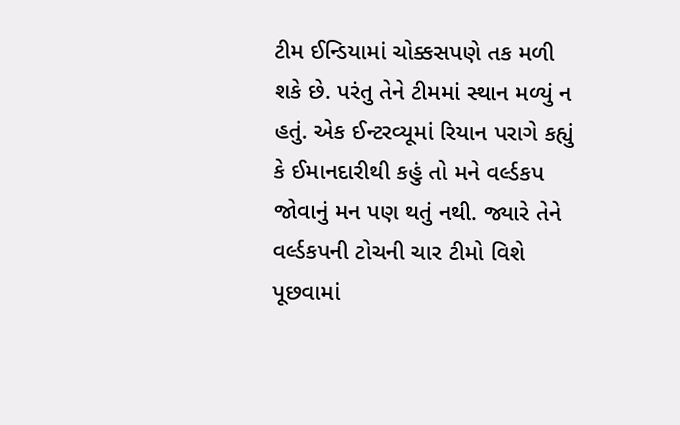ટીમ ઈન્ડિયામાં ચોક્કસપણે તક મળી શકે છે. પરંતુ તેને ટીમમાં સ્થાન મળ્યું ન હતું. એક ઈન્ટરવ્યૂમાં રિયાન પરાગે કહ્યું કે ઈમાનદારીથી કહું તો મને વર્લ્ડકપ જોવાનું મન પણ થતું નથી. જ્યારે તેને વર્લ્ડકપની ટોચની ચાર ટીમો વિશે પૂછવામાં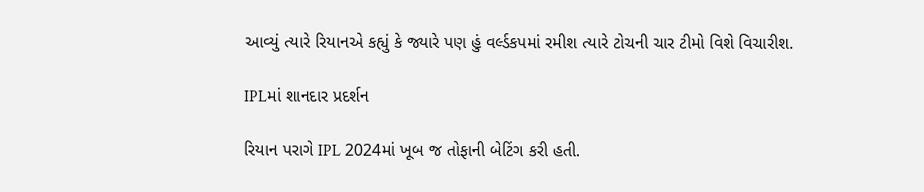આવ્યું ત્યારે રિયાનએ કહ્યું કે જ્યારે પણ હું વર્લ્ડકપમાં રમીશ ત્યારે ટોચની ચાર ટીમો વિશે વિચારીશ.

IPLમાં શાનદાર પ્રદર્શન

રિયાન પરાગે IPL 2024માં ખૂબ જ તોફાની બેટિંગ કરી હતી.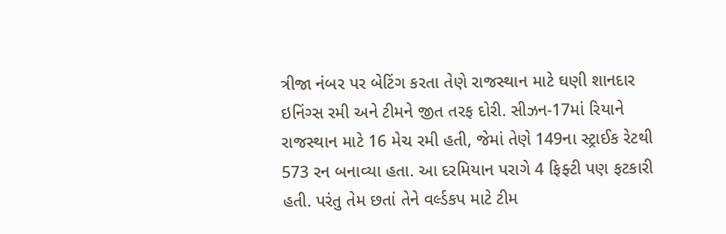ત્રીજા નંબર પર બેટિંગ કરતા તેણે રાજસ્થાન માટે ઘણી શાનદાર ઇનિંગ્સ રમી અને ટીમને જીત તરફ દોરી. સીઝન-17માં રિયાને રાજસ્થાન માટે 16 મેચ રમી હતી, જેમાં તેણે 149ના સ્ટ્રાઈક રેટથી 573 રન બનાવ્યા હતા. આ દરમિયાન પરાગે 4 ફિફ્ટી પણ ફટકારી હતી. પરંતુ તેમ છતાં તેને વર્લ્ડકપ માટે ટીમ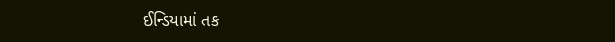ઈન્ડિયામાં તક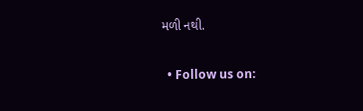મળી નથી.


  • Follow us on: